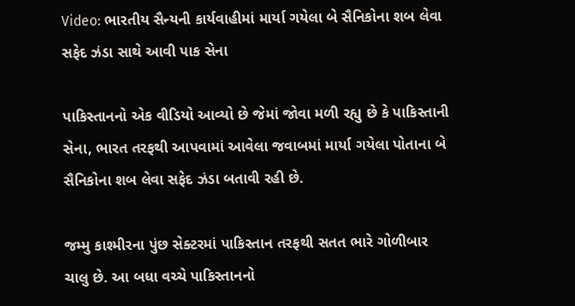Video: ભારતીય સૈન્યની કાર્યવાહીમાં માર્યા ગયેલા બે સૈનિકોના શબ લેવા સફેદ ઝંડા સાથે આવી પાક સેના

પાકિસ્તાનનો એક વીડિયો આવ્યો છે જેમાં જોવા મળી રહ્યુ છે કે પાકિસ્તાની સેના, ભારત તરફથી આપવામાં આવેલા જવાબમાં માર્યા ગયેલા પોતાના બે સૈનિકોના શબ લેવા સફેદ ઝંડા બતાવી રહી છે.

જમ્મુ કાશ્મીરના પુંછ સેક્ટરમાં પાકિસ્તાન તરફથી સતત ભારે ગોળીબાર ચાલુ છે. આ બધા વચ્ચે પાકિસ્તાનનો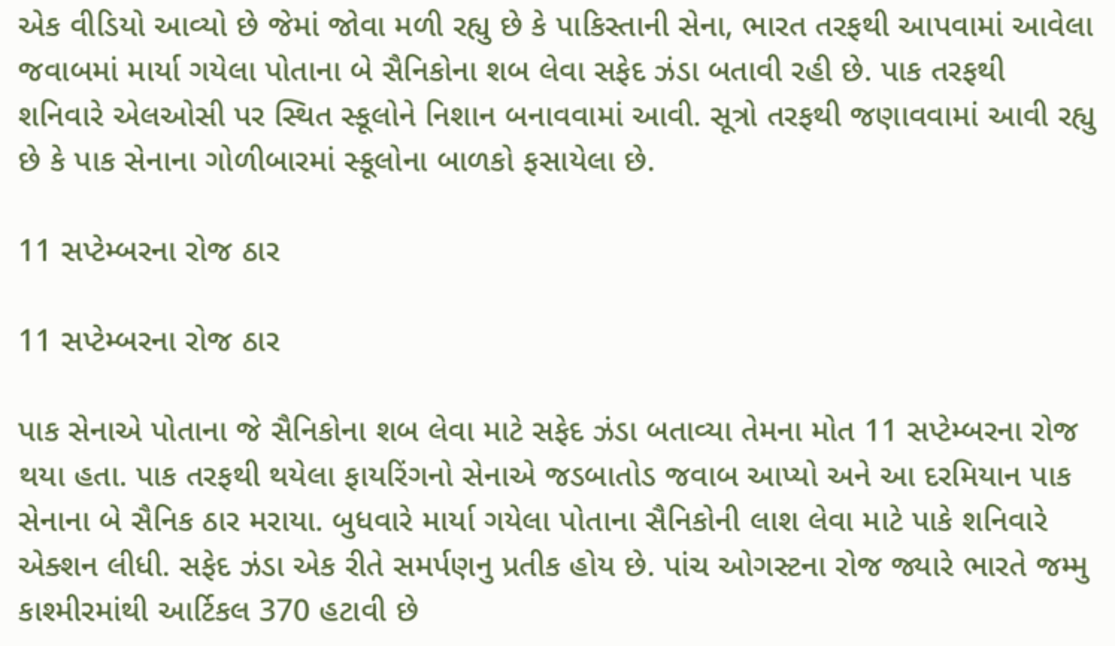એક વીડિયો આવ્યો છે જેમાં જોવા મળી રહ્યુ છે કે પાકિસ્તાની સેના, ભારત તરફથી આપવામાં આવેલા જવાબમાં માર્યા ગયેલા પોતાના બે સૈનિકોના શબ લેવા સફેદ ઝંડા બતાવી રહી છે. પાક તરફથી શનિવારે એલઓસી પર સ્થિત સ્કૂલોને નિશાન બનાવવામાં આવી. સૂત્રો તરફથી જણાવવામાં આવી રહ્યુ છે કે પાક સેનાના ગોળીબારમાં સ્કૂલોના બાળકો ફસાયેલા છે.

11 સપ્ટેમ્બરના રોજ ઠાર

11 સપ્ટેમ્બરના રોજ ઠાર

પાક સેનાએ પોતાના જે સૈનિકોના શબ લેવા માટે સફેદ ઝંડા બતાવ્યા તેમના મોત 11 સપ્ટેમ્બરના રોજ થયા હતા. પાક તરફથી થયેલા ફાયરિંગનો સેનાએ જડબાતોડ જવાબ આપ્યો અને આ દરમિયાન પાક સેનાના બે સૈનિક ઠાર મરાયા. બુધવારે માર્યા ગયેલા પોતાના સૈનિકોની લાશ લેવા માટે પાકે શનિવારે એક્શન લીધી. સફેદ ઝંડા એક રીતે સમર્પણનુ પ્રતીક હોય છે. પાંચ ઓગસ્ટના રોજ જ્યારે ભારતે જમ્મુ કાશ્મીરમાંથી આર્ટિકલ 370 હટાવી છે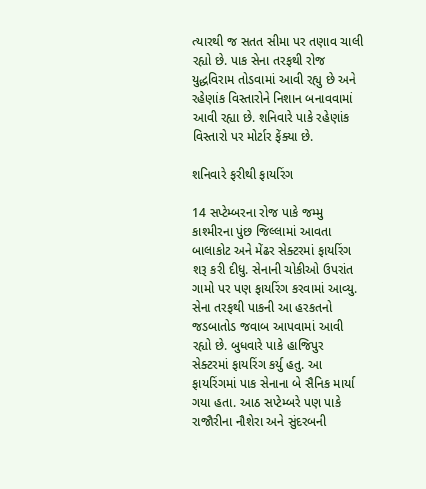ત્યારથી જ સતત સીમા પર તણાવ ચાલી રહ્યો છે. પાક સેના તરફથી રોજ યુદ્ધવિરામ તોડવામાં આવી રહ્યુ છે અને રહેણાંક વિસ્તારોને નિશાન બનાવવામાં આવી રહ્યા છે. શનિવારે પાકે રહેણાંક વિસ્તારો પર મોર્ટાર ફેંક્યા છે.

શનિવારે ફરીથી ફાયરિંગ

14 સપ્ટેમ્બરના રોજ પાકે જમ્મુ કાશ્મીરના પુંછ જિલ્લામાં આવતા બાલાકોટ અને મેંઢર સેક્ટરમાં ફાયરિંગ શરૂ કરી દીધુ. સેનાની ચોકીઓ ઉપરાંત ગામો પર પણ ફાયરિંગ કરવામાં આવ્યુ. સેના તરફથી પાકની આ હરકતનો જડબાતોડ જવાબ આપવામાં આવી રહ્યો છે. બુધવારે પાકે હાજિપુર સેક્ટરમાં ફાયરિંગ કર્યુ હતુ. આ ફાયરિંગમાં પાક સેનાના બે સૈનિક માર્યા ગયા હતા. આઠ સપ્ટેમ્બરે પણ પાકે રાજૌરીના નૌશેરા અને સુંદરબની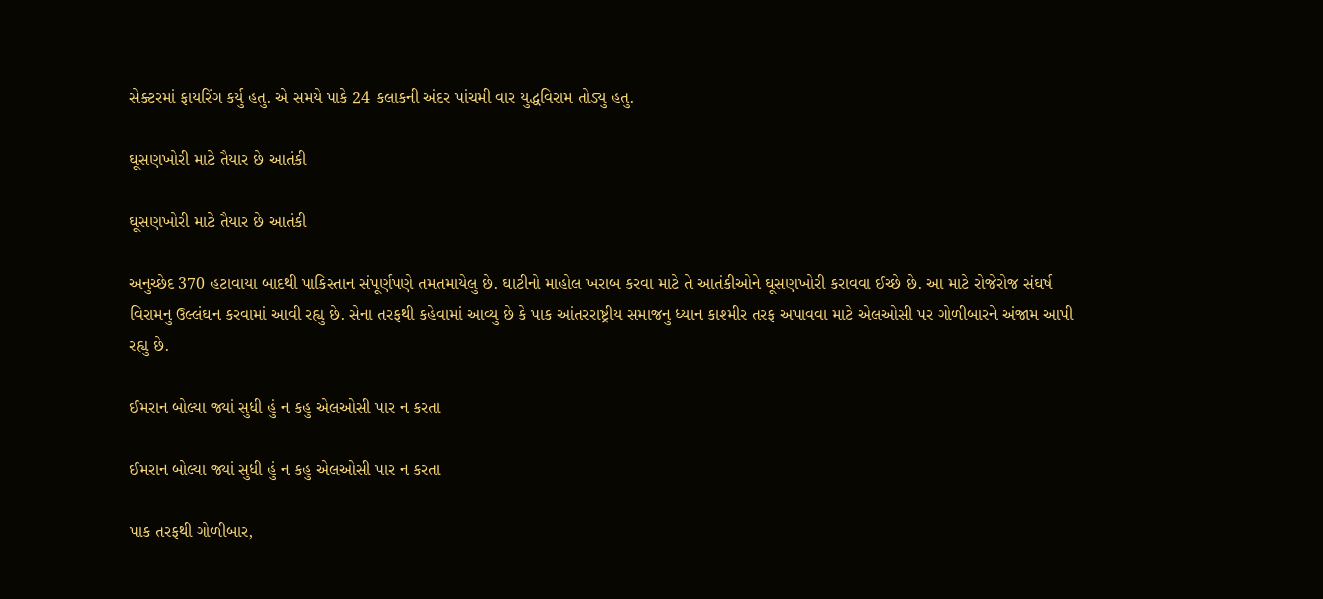સેક્ટરમાં ફાયરિંગ કર્યુ હતુ. એ સમયે પાકે 24 કલાકની અંદર પાંચમી વાર યુદ્ધવિરામ તોડ્યુ હતુ.

ઘૂસણખોરી માટે તૈયાર છે આતંકી

ઘૂસણખોરી માટે તૈયાર છે આતંકી

અનુચ્છેદ 370 હટાવાયા બાદથી પાકિસ્તાન સંપૂર્ણપણે તમતમાયેલુ છે. ઘાટીનો માહોલ ખરાબ કરવા માટે તે આતંકીઓને ઘૂસણખોરી કરાવવા ઈચ્છે છે. આ માટે રોજેરોજ સંઘર્ષ વિરામનુ ઉલ્લંઘન કરવામાં આવી રહ્યુ છે. સેના તરફથી કહેવામાં આવ્યુ છે કે પાક આંતરરાષ્ટ્રીય સમાજનુ ધ્યાન કાશ્મીર તરફ અપાવવા માટે એલઓસી પર ગોળીબારને અંજામ આપી રહ્યુ છે.

ઈમરાન બોલ્યા જ્યાં સુધી હું ન કહુ એલઓસી પાર ન કરતા

ઈમરાન બોલ્યા જ્યાં સુધી હું ન કહુ એલઓસી પાર ન કરતા

પાક તરફથી ગોળીબાર,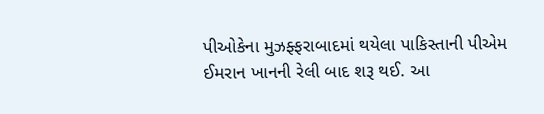પીઓકેના મુઝફ્ફરાબાદમાં થયેલા પાકિસ્તાની પીએમ ઈમરાન ખાનની રેલી બાદ શરૂ થઈ. આ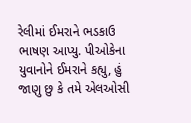રેલીમાં ઈમરાને ભડકાઉ ભાષણ આપ્યુ. પીઓકેના યુવાનોને ઈમરાને કહ્યુ, હું જાણુ છુ કે તમે એલઓસી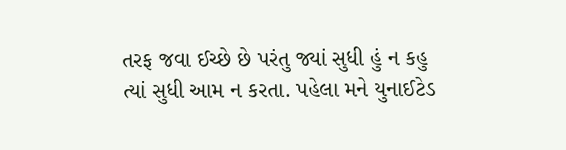તરફ જવા ઈચ્છે છે પરંતુ જ્યાં સુધી હું ન કહુ ત્યાં સુધી આમ ન કરતા. પહેલા મને યુનાઈટેડ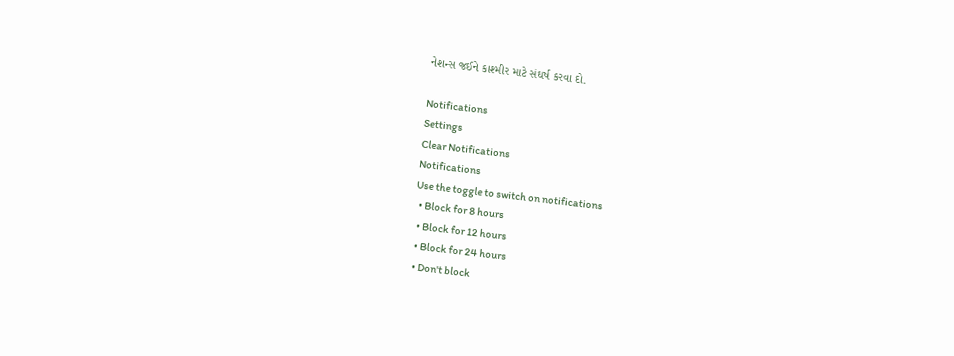નેશન્સ જઈને કાશ્મીર માટે સંઘર્ષ કરવા દો.

Notifications
Settings
Clear Notifications
Notifications
Use the toggle to switch on notifications
  • Block for 8 hours
  • Block for 12 hours
  • Block for 24 hours
  • Don't block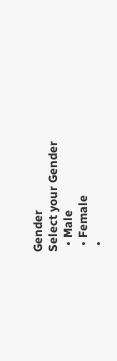Gender
Select your Gender
  • Male
  • Female
  •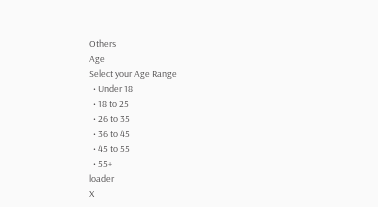Others
Age
Select your Age Range
  • Under 18
  • 18 to 25
  • 26 to 35
  • 36 to 45
  • 45 to 55
  • 55+
loader
X